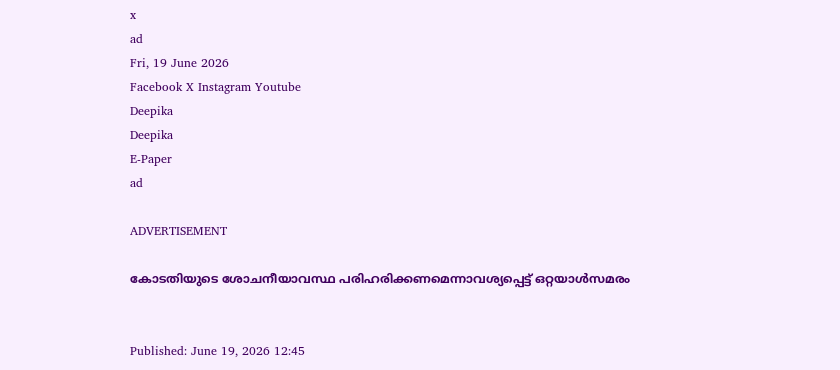x
ad
Fri, 19 June 2026
Facebook X Instagram Youtube
Deepika
Deepika
E-Paper
ad

ADVERTISEMENT

കോടതിയുടെ ശോചനീയാവസ്ഥ പരിഹരിക്കണമെന്നാവശ്യപ്പെട്ട് ഒറ്റയാൾസമരം


Published: June 19, 2026 12:45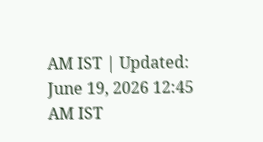AM IST | Updated: June 19, 2026 12:45 AM IST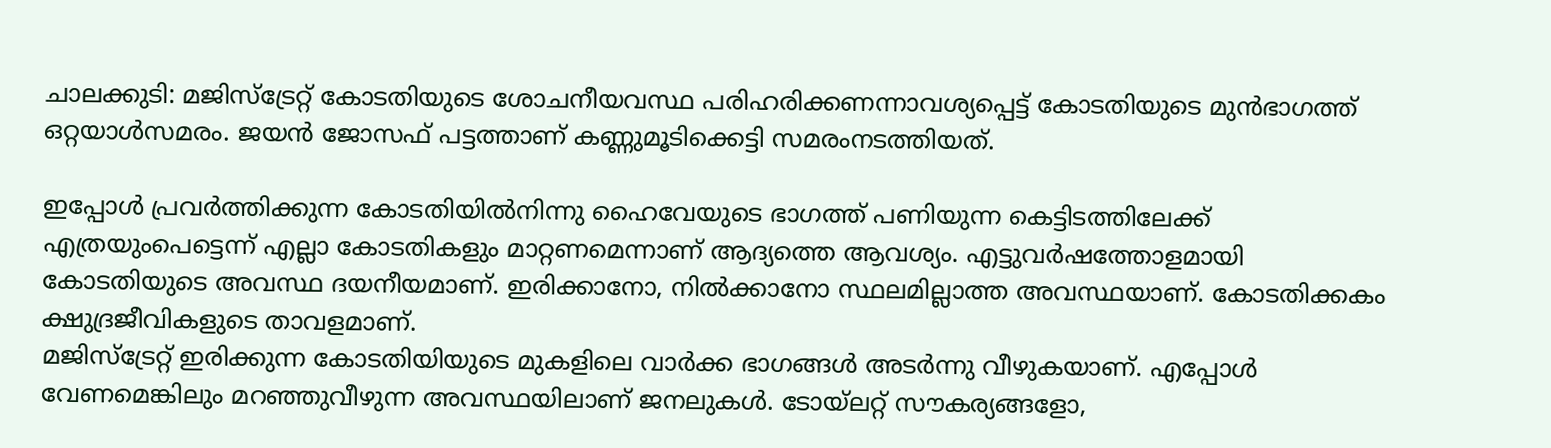ചാലക്കുടി: മജിസ്ട്രേറ്റ് കോടതിയുടെ ശോചനീയവസ്ഥ പരിഹരിക്കണന്നാവശ്യപ്പെട്ട് കോടതിയുടെ മുൻഭാഗത്ത് ഒറ്റയാൾസമരം. ജയൻ ജോസഫ് പട്ടത്താണ് കണ്ണുമൂടിക്കെട്ടി സമരംനടത്തിയത്.

ഇപ്പോൾ പ്രവർത്തിക്കുന്ന കോടതിയിൽനിന്നു ഹൈവേയുടെ ഭാഗത്ത് പണിയുന്ന കെട്ടിടത്തിലേക്ക് എത്രയുംപെട്ടെന്ന് എല്ലാ കോടതികളും മാറ്റണമെന്നാണ് ആദ്യത്തെ ആവശ്യം. എട്ടുവർഷത്തോളമായി കോടതിയുടെ അവസ്ഥ ദയനീയമാണ്. ഇരിക്കാനോ, നിൽക്കാനോ സ്ഥലമില്ലാത്ത അവസ്ഥയാണ്. കോടതിക്കകം ക്ഷുദ്രജീവികളുടെ താവളമാണ്.
മജിസ്ട്രേറ്റ് ഇരിക്കുന്ന കോടതിയിയുടെ മുകളിലെ വാർക്ക ഭാഗങ്ങൾ അടർന്നു വീഴുകയാണ്. എപ്പോൾ വേണമെങ്കിലും മറഞ്ഞുവീഴുന്ന അവസ്ഥയിലാണ് ജനലുകൾ. ടോ‌യ്‌ലറ്റ് സൗകര്യങ്ങളോ,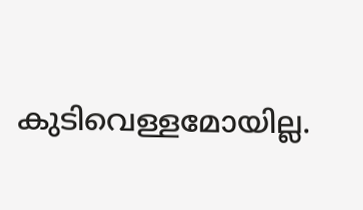കുടിവെള്ളമോയില്ല.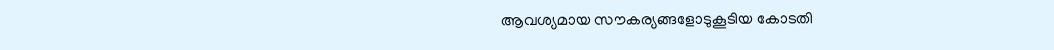ആവശ്യമായ സൗകര്യങ്ങളോടുകൂടിയ കോടതി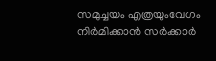സമുച്ചയം എത്രയുംവേഗം നിർമിക്കാൻ സർക്കാർ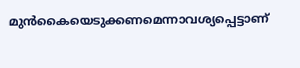മുൻകൈയെടുക്കണമെന്നാവശ്യപ്പെട്ടാണ്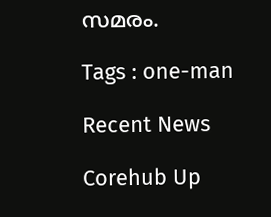സമരം.

Tags : one-man

Recent News

Corehub Up